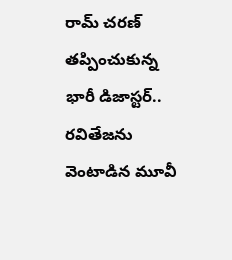రామ్ చరణ్ తప్పించుకున్న భారీ డిజాస్టర్.. రవితేజను వెంటాడిన మూవీ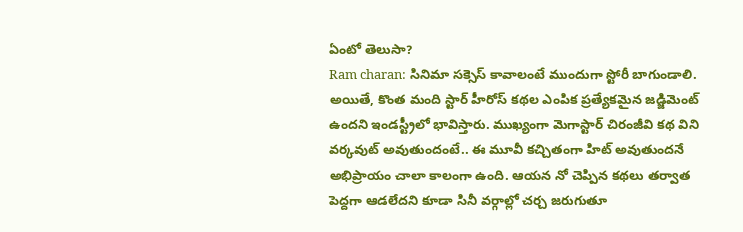ఏంటో తెలుసా?
Ram charan: సినిమా సక్సెస్ కావాలంటే ముందుగా స్టోరీ బాగుండాలి. అయితే, కొంత మంది స్టార్ హీరోస్ కథల ఎంపిక ప్రత్యేకమైన జడ్జిమెంట్ ఉందని ఇండస్ట్రీలో భావిస్తారు. ముఖ్యంగా మెగాస్టార్ చిరంజీవి కథ విని వర్కవుట్ అవుతుందంటే.. ఈ మూవీ కచ్చితంగా హిట్ అవుతుందనే అభిప్రాయం చాలా కాలంగా ఉంది. ఆయన నో చెప్పిన కథలు తర్వాత పెద్దగా ఆడలేదని కూడా సినీ వర్గాల్లో చర్చ జరుగుతూ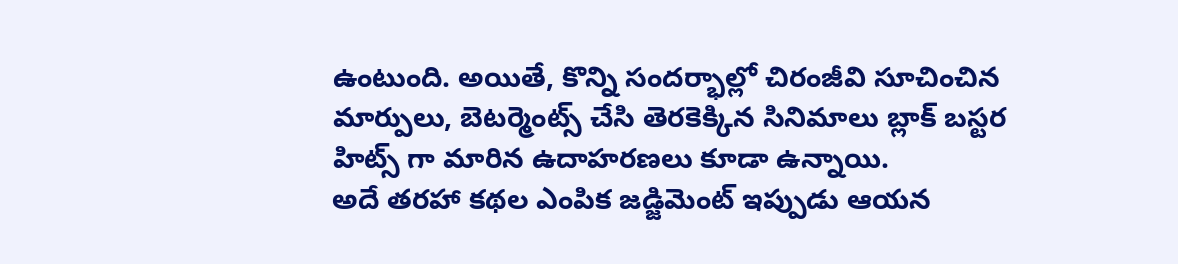ఉంటుంది. అయితే, కొన్ని సందర్భాల్లో చిరంజీవి సూచించిన మార్పులు, బెటర్మెంట్స్ చేసి తెరకెక్కిన సినిమాలు బ్లాక్ బస్టర హిట్స్ గా మారిన ఉదాహరణలు కూడా ఉన్నాయి.
అదే తరహా కథల ఎంపిక జడ్జిమెంట్ ఇప్పుడు ఆయన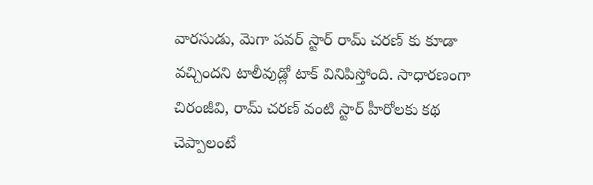వారసుడు, మెగా పవర్ స్టార్ రామ్ చరణ్ కు కూడా వచ్చిందని టాలీవుడ్లో టాక్ వినిపిస్తోంది. సాధారణంగా చిరంజీవి, రామ్ చరణ్ వంటి స్టార్ హీరోలకు కథ చెప్పాలంటే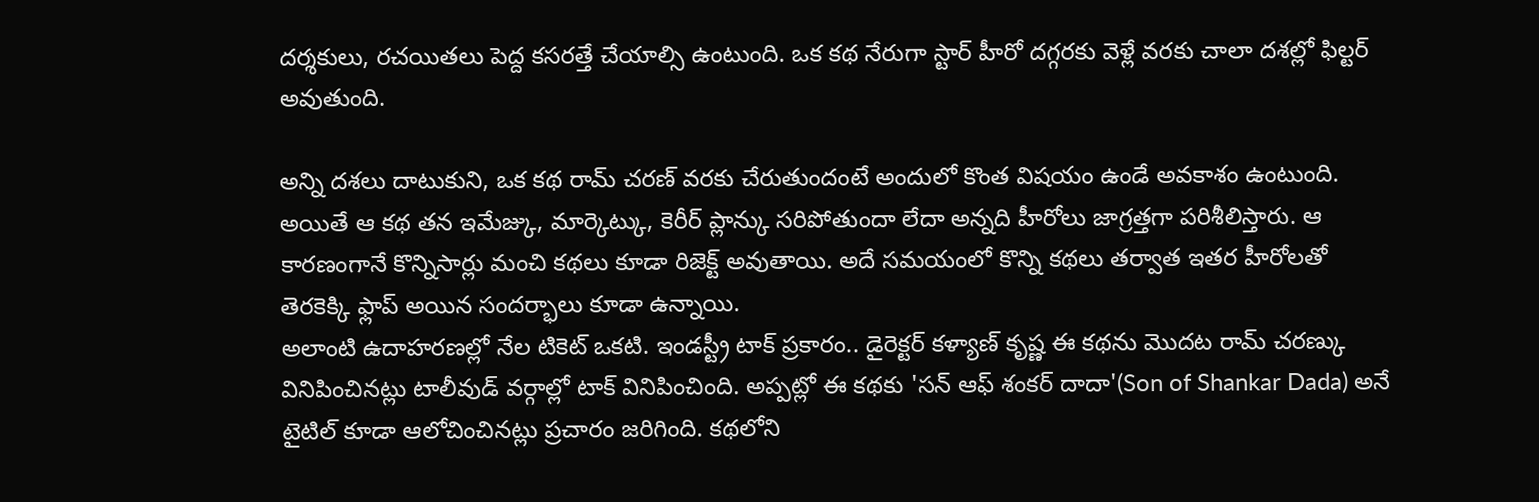దర్శకులు, రచయితలు పెద్ద కసరత్తే చేయాల్సి ఉంటుంది. ఒక కథ నేరుగా స్టార్ హీరో దగ్గరకు వెళ్లే వరకు చాలా దశల్లో ఫిల్టర్ అవుతుంది.

అన్ని దశలు దాటుకుని, ఒక కథ రామ్ చరణ్ వరకు చేరుతుందంటే అందులో కొంత విషయం ఉండే అవకాశం ఉంటుంది. అయితే ఆ కథ తన ఇమేజ్కు, మార్కెట్కు, కెరీర్ ప్లాన్కు సరిపోతుందా లేదా అన్నది హీరోలు జాగ్రత్తగా పరిశీలిస్తారు. ఆ కారణంగానే కొన్నిసార్లు మంచి కథలు కూడా రిజెక్ట్ అవుతాయి. అదే సమయంలో కొన్ని కథలు తర్వాత ఇతర హీరోలతో తెరకెక్కి ఫ్లాప్ అయిన సందర్భాలు కూడా ఉన్నాయి.
అలాంటి ఉదాహరణల్లో నేల టికెట్ ఒకటి. ఇండస్ట్రీ టాక్ ప్రకారం.. డైరెక్టర్ కళ్యాణ్ కృష్ణ ఈ కథను మొదట రామ్ చరణ్కు వినిపించినట్లు టాలీవుడ్ వర్గాల్లో టాక్ వినిపించింది. అప్పట్లో ఈ కథకు 'సన్ ఆఫ్ శంకర్ దాదా'(Son of Shankar Dada) అనే టైటిల్ కూడా ఆలోచించినట్లు ప్రచారం జరిగింది. కథలోని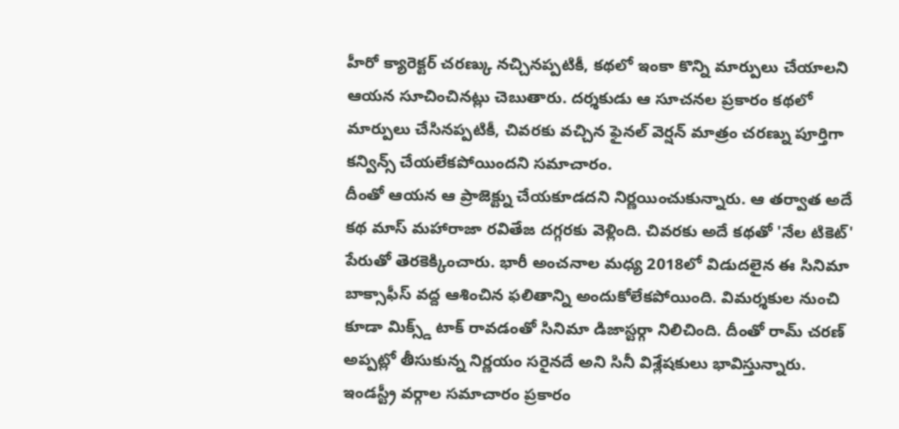హీరో క్యారెక్టర్ చరణ్కు నచ్చినప్పటికీ, కథలో ఇంకా కొన్ని మార్పులు చేయాలని ఆయన సూచించినట్లు చెబుతారు. దర్శకుడు ఆ సూచనల ప్రకారం కథలో మార్పులు చేసినప్పటికీ, చివరకు వచ్చిన ఫైనల్ వెర్షన్ మాత్రం చరణ్ను పూర్తిగా కన్విన్స్ చేయలేకపోయిందని సమాచారం.
దీంతో ఆయన ఆ ప్రాజెక్ట్ను చేయకూడదని నిర్ణయించుకున్నారు. ఆ తర్వాత అదే కథ మాస్ మహారాజా రవితేజ దగ్గరకు వెళ్లింది. చివరకు అదే కథతో 'నేల టికెట్' పేరుతో తెరకెక్కించారు. భారీ అంచనాల మధ్య 2018లో విడుదలైన ఈ సినిమా బాక్సాఫీస్ వద్ద ఆశించిన ఫలితాన్ని అందుకోలేకపోయింది. విమర్శకుల నుంచి కూడా మిక్స్డ్ టాక్ రావడంతో సినిమా డిజాస్టర్గా నిలిచింది. దీంతో రామ్ చరణ్ అప్పట్లో తీసుకున్న నిర్ణయం సరైనదే అని సినీ విశ్లేషకులు భావిస్తున్నారు.
ఇండస్ట్రీ వర్గాల సమాచారం ప్రకారం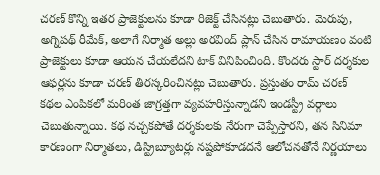చరణ్ కొన్ని ఇతర ప్రాజెక్టులను కూడా రిజెక్ట్ చేసినట్లు చెబుతారు. మెరుపు, అగ్నిపథ్ రీమేక్, అలాగే నిర్మాత అల్లు అరవింద్ ప్లాన్ చేసిన రామాయణం వంటి ప్రాజెక్టులు కూడా ఆయన చేయలేదని టాక్ వినిపించింది. కొందరు స్టార్ దర్శకుల ఆఫర్లను కూడా చరణ్ తిరస్కరించినట్లు చెబుతారు. ప్రస్తుతం రామ్ చరణ్ కథల ఎంపికలో మరింత జాగ్రత్తగా వ్యవహరిస్తున్నాడని ఇండస్ట్రీ వర్గాలు చెబుతున్నాయి. కథ నచ్చకపోతే దర్శకులకు నేరుగా చెప్పేస్తారని, తన సినిమా కారణంగా నిర్మాతలు, డిస్ట్రిబ్యూటర్లు నష్టపోకూడదనే ఆలోచనతోనే నిర్ణయాలు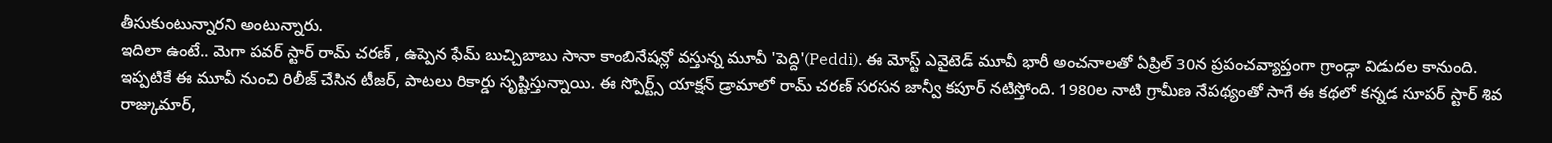తీసుకుంటున్నారని అంటున్నారు.
ఇదిలా ఉంటే.. మెగా పవర్ స్టార్ రామ్ చరణ్ , ఉప్పెన ఫేమ్ బుచ్చిబాబు సానా కాంబినేషన్లో వస్తున్న మూవీ 'పెద్ది'(Peddi). ఈ మోస్ట్ ఎవైటెడ్ మూవీ భారీ అంచనాలతో ఏప్రిల్ 30న ప్రపంచవ్యాప్తంగా గ్రాండ్గా విడుదల కానుంది. ఇప్పటికే ఈ మూవీ నుంచి రిలీజ్ చేసిన టీజర్, పాటలు రికార్డు సృష్టిస్తున్నాయి. ఈ స్పోర్ట్స్ యాక్షన్ డ్రామాలో రామ్ చరణ్ సరసన జాన్వీ కపూర్ నటిస్తోంది. 1980ల నాటి గ్రామీణ నేపథ్యంతో సాగే ఈ కథలో కన్నడ సూపర్ స్టార్ శివ రాజ్కుమార్,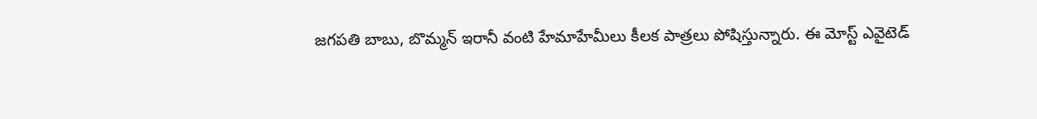జగపతి బాబు, బొమ్మన్ ఇరానీ వంటి హేమాహేమీలు కీలక పాత్రలు పోషిస్తున్నారు. ఈ మోస్ట్ ఎవైటెడ్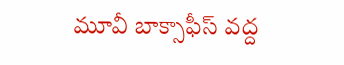మూవీ బాక్సాఫీస్ వద్ద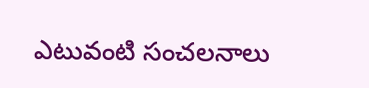ఎటువంటి సంచలనాలు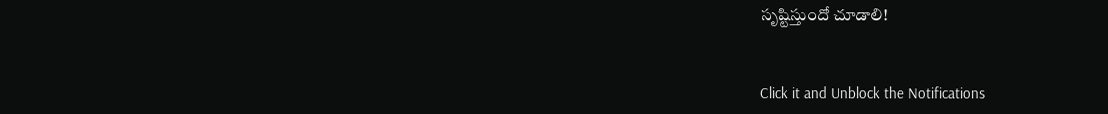సృష్టిస్తుందో చూడాలి!


Click it and Unblock the Notifications